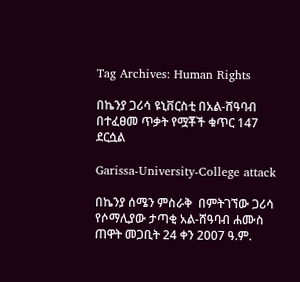Tag Archives: Human Rights

በኬንያ ጋሪሳ ዩኒቨርስቲ በአል-ሸዓባብ በተፈፀመ ጥቃት የሟቾች ቁጥር 147 ደርሷል

Garissa-University-College attack

በኬንያ ሰሜን ምስራቅ  በምትገኘው ጋሪሳ የሶማሊያው ታጣቂ አል-ሸዓባብ ሐሙስ ጠዋት መጋቢት 24 ቀን 2007 ዓ.ም.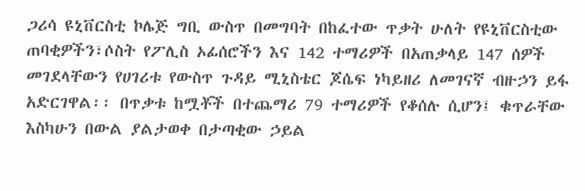ጋሪሳ ዩኒቨርስቲ ኮሌጅ ግቢ ውስጥ በመግባት በከፈተው ጥቃት ሁለት የዩኒቨርስቲው ጠባቂዎችን፣ሶስት የፖሊስ ኦፊሰሮችን እና 142 ተማሪዎች በአጠቃላይ 147 ሰዎች መገደላቸውን የሀገሪቱ የውስጥ ጉዳይ ሚኒስቴር ጆሴፍ ነካይዘሪ ለመገናኛ ብዙኃን ይፋ አድርገዋል፡፡ በጥቃቱ ከሟቾች በተጨማሪ 79 ተማሪዎች የቆሰሉ ሲሆን፤ ቁጥራቸው እስካሁን በውል ያልታወቀ በታጣቂው ኃይል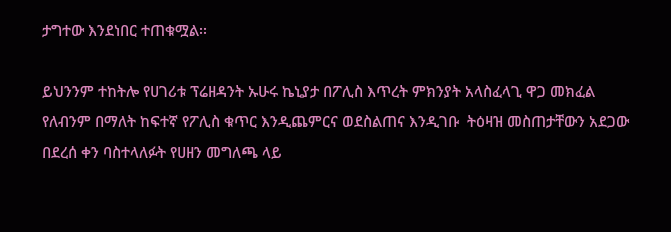ታግተው እንደነበር ተጠቁሟል፡፡

ይህንንም ተከትሎ የሀገሪቱ ፕሬዘዳንት ኡሁሩ ኬኒያታ በፖሊስ እጥረት ምክንያት አላስፈላጊ ዋጋ መክፈል የለብንም በማለት ከፍተኛ የፖሊስ ቁጥር እንዲጨምርና ወደስልጠና እንዲገቡ  ትዕዛዝ መስጠታቸውን አደጋው በደረሰ ቀን ባስተላለፉት የሀዘን መግለጫ ላይ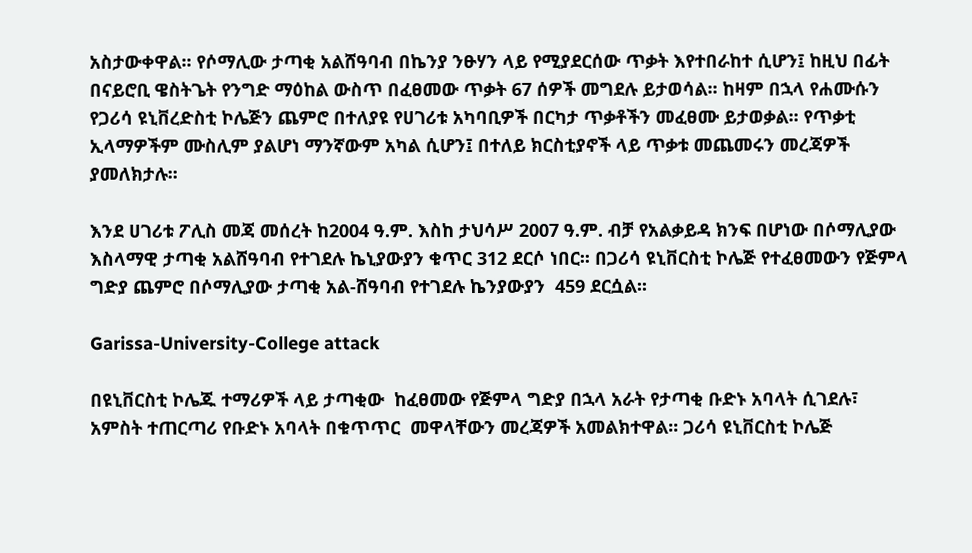አስታውቀዋል፡፡ የሶማሊው ታጣቂ አልሸዓባብ በኬንያ ንፁሃን ላይ የሚያደርሰው ጥቃት እየተበራከተ ሲሆን፤ ከዚህ በፊት በናይሮቢ ዌስትጌት የንግድ ማዕከል ውስጥ በፈፀመው ጥቃት 67 ሰዎች መግደሉ ይታወሳል፡፡ ከዛም በኋላ የሐሙሱን የጋሪሳ ዩኒቨረድስቲ ኮሌጅን ጨምሮ በተለያዩ የሀገሪቱ አካባቢዎች በርካታ ጥቃቶችን መፈፀሙ ይታወቃል፡፡ የጥቃቲ ኢላማዎችም ሙስሊም ያልሆነ ማንኛውም አካል ሲሆን፤ በተለይ ክርስቲያኖች ላይ ጥቃቱ መጨመሩን መረጃዎች ያመለክታሉ፡፡

እንደ ሀገሪቱ ፖሊስ መጃ መሰረት ከ2004 ዓ.ም. እስከ ታህሳሥ 2007 ዓ.ም. ብቻ የአልቃይዳ ክንፍ በሆነው በሶማሊያው እስላማዊ ታጣቂ አልሸዓባብ የተገደሉ ኬኒያውያን ቁጥር 312 ደርሶ ነበር፡፡ በጋሪሳ ዩኒቨርስቲ ኮሌጅ የተፈፀመውን የጅምላ ግድያ ጨምሮ በሶማሊያው ታጣቂ አል-ሸዓባብ የተገደሉ ኬንያውያን  459 ደርሷል፡፡

Garissa-University-College attack

በዩኒቨርስቲ ኮሌጁ ተማሪዎች ላይ ታጣቂው  ከፈፀመው የጅምላ ግድያ በኋላ አራት የታጣቂ ቡድኑ አባላት ሲገደሉ፣ አምስት ተጠርጣሪ የቡድኑ አባላት በቁጥጥር  መዋላቸውን መረጃዎች አመልክተዋል፡፡ ጋሪሳ ዩኒቨርስቲ ኮሌጅ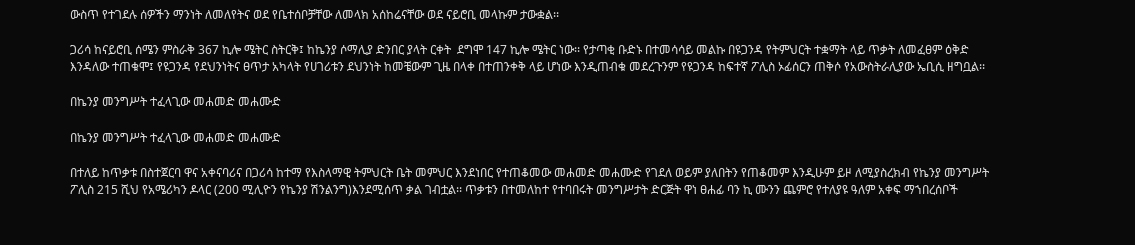ውስጥ የተገደሉ ሰዎችን ማንነት ለመለየትና ወደ የቤተሰቦቻቸው ለመላክ አሰከሬናቸው ወደ ናይሮቢ መላኩም ታውቋል፡፡

ጋሪሳ ከናይሮቢ ሰሜን ምስራቅ 367 ኪሎ ሜትር ስትርቅ፤ ከኬንያ ሶማሊያ ድንበር ያላት ርቀት  ደግሞ 147 ኪሎ ሜትር ነው፡፡ የታጣቂ ቡድኑ በተመሳሳይ መልኩ በዩጋንዳ የትምህርት ተቋማት ላይ ጥቃት ለመፈፀም ዕቅድ እንዳለው ተጠቁሞ፤ የዩጋንዳ የደህንነትና ፀጥታ አካላት የሀገሪቱን ደህንነት ከመቼውም ጊዜ በላቀ በተጠንቀቅ ላይ ሆነው እንዲጠብቁ መደረጉንም የዩጋንዳ ከፍተኛ ፖሊስ ኦፊሰርን ጠቅሶ የአውስትራሊያው ኤቢሲ ዘግቧል፡፡

በኬንያ መንግሥት ተፈላጊው መሐመድ መሐሙድ

በኬንያ መንግሥት ተፈላጊው መሐመድ መሐሙድ

በተለይ ከጥቃቱ በስተጀርባ ዋና አቀናባሪና በጋሪሳ ከተማ የእስላማዊ ትምህርት ቤት መምህር እንደነበር የተጠቆመው መሐመድ መሐሙድ የገደለ ወይም ያለበትን የጠቆመም እንዲሁም ይዞ ለሚያስረክብ የኬንያ መንግሥት ፖሊስ 215 ሺህ የአሜሪካን ዶላር (200 ሚሊዮን የኬንያ ሽንልንግ)እንደሚሰጥ ቃል ገብቷል፡፡ ጥቃቱን በተመለከተ የተባበሩት መንግሥታት ድርጅት ዋነ ፀሐፊ ባን ኪ ሙንን ጨምሮ የተለያዩ ዓለም አቀፍ ማኀበረሰቦች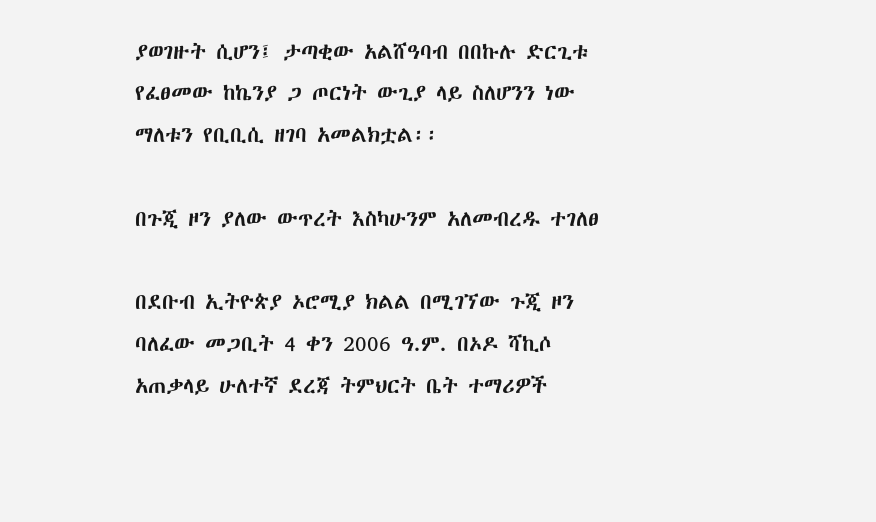ያወገዙት ሲሆን፤ ታጣቂው አልሸዓባብ በበኩሉ ድርጊቱ የፈፀመው ከኬንያ ጋ ጦርነት ውጊያ ላይ ስለሆንን ነው ማለቱን የቢቢሲ ዘገባ አመልክቷል፡፡

በጉጂ ዞን ያለው ውጥረት እስካሁንም አለመብረዱ ተገለፀ

በደቡብ ኢትዮጵያ ኦሮሚያ ክልል በሚገኘው ጉጂ ዞን ባለፈው መጋቢት 4 ቀን 2006 ዓ.ም. በኦዶ ሻኪሶ አጠቃላይ ሁለተኛ ደረጃ ትምህርት ቤት ተማሪዎች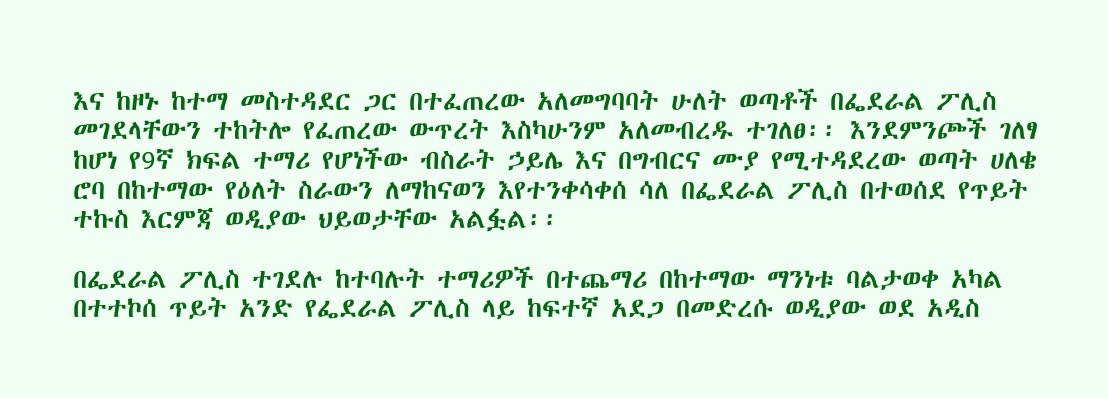እና ከዞኑ ከተማ መስተዳደር ጋር በተፈጠረው አለመግባባት ሁለት ወጣቶች በፌደራል ፖሊስ መገደላቸውን ተከትሎ የፈጠረው ውጥረት እስካሁንም አለመብረዱ ተገለፀ፡፡ እንደምንጮች ገለፃ ከሆነ የ9ኛ ክፍል ተማሪ የሆነችው ብስራት ኃይሌ እና በግብርና ሙያ የሚተዳደረው ወጣት ሀለቄ ሮባ በከተማው የዕለት ስራውን ለማከናወን እየተንቀሳቀሰ ሳለ በፌደራል ፖሊስ በተወሰደ የጥይት ተኩስ እርምጃ ወዲያው ህይወታቸው አልፏል፡፡

በፌደራል ፖሊስ ተገደሉ ከተባሉት ተማሪዎች በተጨማሪ በከተማው ማንነቱ ባልታወቀ አካል በተተኮሰ ጥይት አንድ የፌደራል ፖሊስ ላይ ከፍተኛ አደጋ በመድረሱ ወዲያው ወደ አዲስ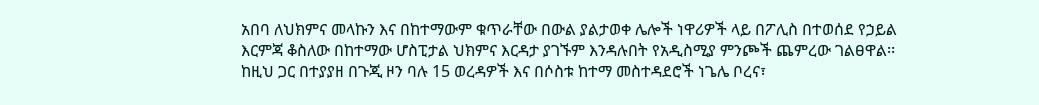አበባ ለህክምና መላኩን እና በከተማውም ቁጥራቸው በውል ያልታወቀ ሌሎች ነዋሪዎች ላይ በፖሊስ በተወሰደ የኃይል እርምጃ ቆስለው በከተማው ሆስፒታል ህክምና እርዳታ ያገኙም እንዳሉበት የአዲስሚያ ምንጮች ጨምረው ገልፀዋል፡፡ ከዚህ ጋር በተያያዘ በጉጂ ዞን ባሉ 15 ወረዳዎች እና በሶስቱ ከተማ መስተዳደሮች ነጌሌ ቦረና፣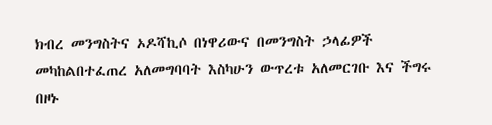ክብረ መንግስትና ኦዶሻኪሶ በነዋሪውና በመንግስት ኃላፊዎች መካከልበተፈጠረ አለመግባባት እስካሁን ውጥረቱ አለመርገቡ እና ችግሩ በዞኑ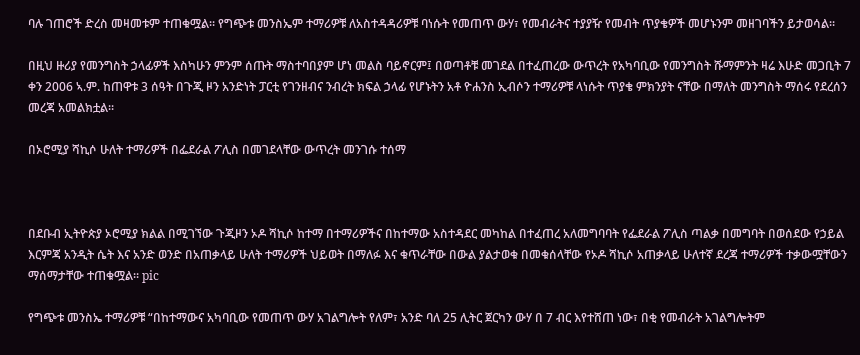ባሉ ገጠሮች ድረስ መዛመቱም ተጠቁሟል፡፡ የግጭቱ መንስኤም ተማሪዎቹ ለአስተዳዳሪዎቹ ባነሱት የመጠጥ ውሃ፣ የመብራትና ተያያዥ የመብት ጥያቄዎች መሆኑንም መዘገባችን ይታወሳል፡፡

በዚህ ዙሪያ የመንግስት ኃላፊዎች እስካሁን ምንም ሰጡት ማስተባበያም ሆነ መልስ ባይኖርም፤ በወጣቶቹ መገደል በተፈጠረው ውጥረት የአካባቢው የመንግስት ሹማምንት ዛሬ እሁድ መጋቢት 7 ቀን 2006 ኣ.ም. ከጠዋቱ 3 ሰዓት በጉጂ ዞን አንድነት ፓርቲ የገንዘብና ንብረት ክፍል ኃላፊ የሆኑትን አቶ ዮሐንስ ኢብሶን ተማሪዎቹ ላነሱት ጥያቄ ምክንያት ናቸው በማለት መንግስት ማሰሩ የደረሰን መረጃ አመልክቷል፡፡

በኦሮሚያ ሻኪሶ ሁለት ተማሪዎች በፌደራል ፖሊስ በመገደላቸው ውጥረት መንገሱ ተሰማ



በደቡብ ኢትዮጵያ ኦሮሚያ ክልል በሚገኘው ጉጂዞን ኦዶ ሻኪሶ ከተማ በተማሪዎችና በከተማው አስተዳደር መካከል በተፈጠረ አለመግባባት የፌደራል ፖሊስ ጣልቃ በመግባት በወሰደው የኃይል እርምጃ አንዲት ሴት እና አንድ ወንድ በአጠቃላይ ሁለት ተማሪዎች ህይወት በማለፉ እና ቁጥራቸው በውል ያልታወቁ በመቁሰላቸው የኦዶ ሻኪሶ አጠቃላይ ሁለተኛ ደረጃ ተማሪዎች ተቃውሟቸውን ማሰማታቸው ተጠቁሟል፡፡ pic

የግጭቱ መንስኤ ተማሪዎቹ “በከተማውና አካባቢው የመጠጥ ውሃ አገልግሎት የለም፣ አንድ ባለ 25 ሊትር ጀርካን ውሃ በ 7 ብር እየተሸጠ ነው፣ በቂ የመብራት አገልግሎትም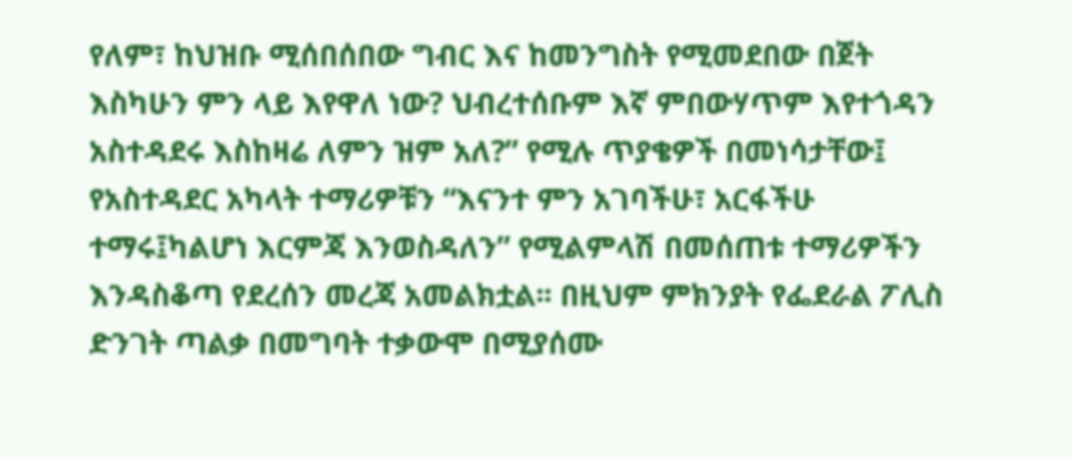የለም፣ ከህዝቡ ሚሰበሰበው ግብር እና ከመንግስት የሚመደበው በጀት እስካሁን ምን ላይ እየዋለ ነው? ህብረተሰቡም እኛ ምበውሃጥም እየተጎዳን አስተዳደሩ እስከዛሬ ለምን ዝም አለ?” የሚሉ ጥያቄዎች በመነሳታቸው፤ የአስተዳደር አካላት ተማሪዎቹን “እናንተ ምን አገባችሁ፣ አርፋችሁ ተማሩ፤ካልሆነ እርምጃ እንወስዳለን” የሚልምላሽ በመሰጠቱ ተማሪዎችን እንዳስቆጣ የደረሰን መረጃ አመልክቷል፡፡ በዚህም ምክንያት የፌደራል ፖሊስ ድንገት ጣልቃ በመግባት ተቃውሞ በሚያሰሙ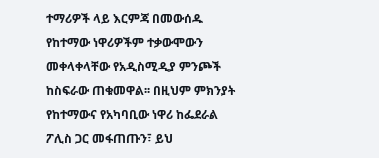ተማሪዎች ላይ እርምጃ በመውሰዱ የከተማው ነዋሪዎችም ተቃውሞውን መቀላቀላቸው የአዲስሚዲያ ምንጮች ከስፍራው ጠቁመዋል፡፡ በዚህም ምክንያት የከተማውና የአካባቢው ነዋሪ ከፌደራል ፖሊስ ጋር መፋጠጡን፣ ይህ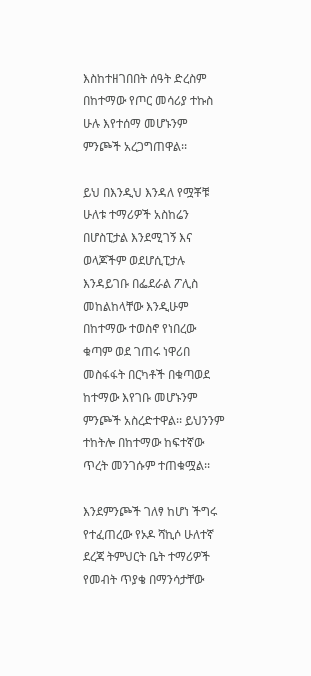እስከተዘገበበት ሰዓት ድረስም በከተማው የጦር መሳሪያ ተኩስ ሁሉ እየተሰማ መሆኑንም ምንጮች አረጋግጠዋል፡፡

ይህ በእንዲህ እንዳለ የሟቾቹ ሁለቱ ተማሪዎች አስከሬን በሆስፒታል እንደሚገኝ እና ወላጆችም ወደሆሲፒታሉ እንዳይገቡ በፌደራል ፖሊስ መከልከላቸው እንዲሁም በከተማው ተወስኖ የነበረው ቁጣም ወደ ገጠሩ ነዋሪበ መስፋፋት በርካቶች በቁጣወደ ከተማው እየገቡ መሆኑንም ምንጮች አስረድተዋል፡፡ ይህንንም ተከትሎ በከተማው ከፍተኛው ጥረት መንገሱም ተጠቁሟል፡፡

እንደምንጮች ገለፃ ከሆነ ችግሩ የተፈጠረው የኦዶ ሻኪሶ ሁለተኛ ደረጃ ትምህርት ቤት ተማሪዎች የመብት ጥያቄ በማንሳታቸው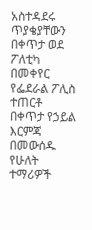አስተዳደሩ ጥያቄያቸውን በቀጥታ ወደ ፖለቲካ በመቀየር የፌደራል ፖሊስ ተጠርቶ በቀጥታ የኃይል እርምጃ በመውሰዱ የሁለት ተማሪዎች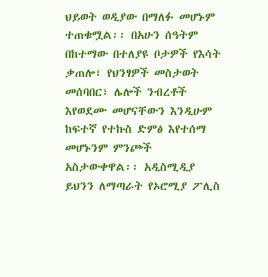ህይወት ወዲያው በማለፉ መሆኑም ተጠቁሟል፡፡ በአሁን ሰዓትም በከተማው በተለያዩ ቦታዎች የእሳት ቃጠሎ፣ የህንፃዎች መስታወት መሰባበር፣ ሌሎች ንብረቶች እየወደሙ መሆናቸውን እንዲሁም ከፍተኛ የተኩስ ድምፅ እየተሰማ መሆኑንም ምንጮች አስታውቀዋል፡፡ አዲስሚዲያ ይህንን ለማጣራት የኦሮሚያ ፖሊስ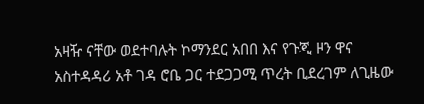አዛዥ ናቸው ወደተባሉት ኮማንደር አበበ እና የጉጂ ዞን ዋና አስተዳዳሪ አቶ ገዳ ሮቤ ጋር ተደጋጋሚ ጥረት ቢደረገም ለጊዜው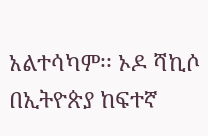አልተሳካም፡፡ ኦዶ ሻኪሶ በኢትዮጵያ ከፍተኛ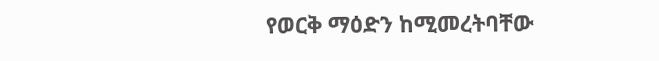የወርቅ ማዕድን ከሚመረትባቸው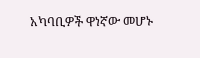አካባቢዎች ዋነኛው መሆኑ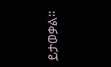ይታወቃል፡፡